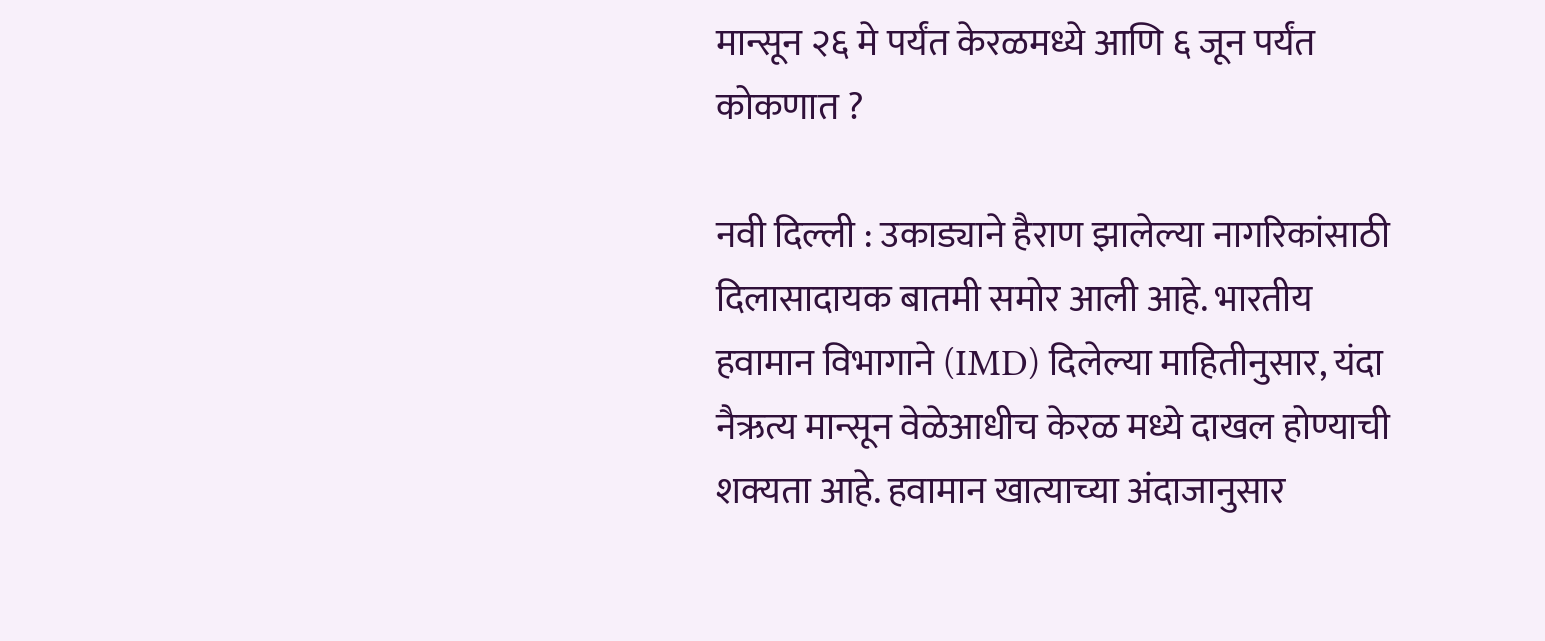मान्सून २६ मे पर्यंत केरळमध्ये आणि ६ जून पर्यंत कोकणात ?

नवी दिल्ली : उकाड्याने हैराण झालेल्या नागरिकांसाठी दिलासादायक बातमी समोर आली आहे. भारतीय हवामान विभागाने (IMD) दिलेल्या माहितीनुसार, यंदा नैऋत्य मान्सून वेळेआधीच केरळ मध्ये दाखल होण्याची शक्यता आहे. हवामान खात्याच्या अंदाजानुसार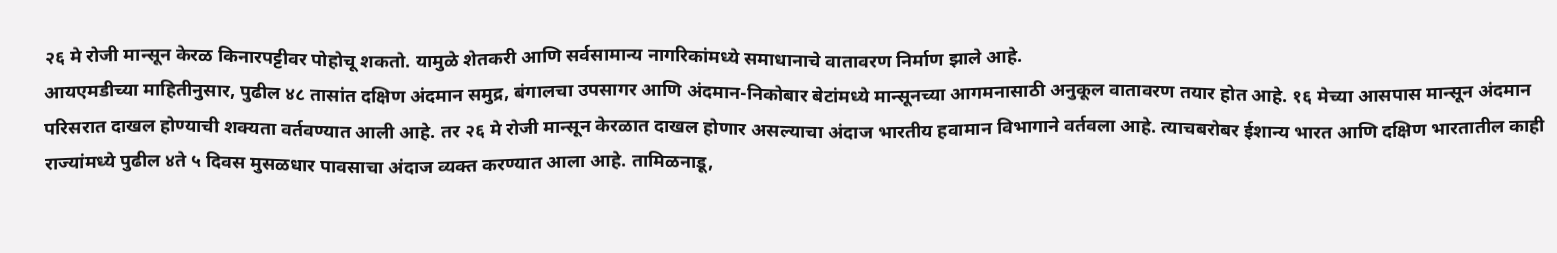२६ मे रोजी मान्सून केरळ किनारपट्टीवर पोहोचू शकतो. यामुळे शेतकरी आणि सर्वसामान्य नागरिकांमध्ये समाधानाचे वातावरण निर्माण झाले आहे.
आयएमडीच्या माहितीनुसार, पुढील ४८ तासांत दक्षिण अंदमान समुद्र, बंगालचा उपसागर आणि अंदमान-निकोबार बेटांमध्ये मान्सूनच्या आगमनासाठी अनुकूल वातावरण तयार होत आहे. १६ मेच्या आसपास मान्सून अंदमान परिसरात दाखल होण्याची शक्यता वर्तवण्यात आली आहे. तर २६ मे रोजी मान्सून केरळात दाखल होणार असल्याचा अंदाज भारतीय हवामान विभागाने वर्तवला आहे. त्याचबरोबर ईशान्य भारत आणि दक्षिण भारतातील काही राज्यांमध्ये पुढील ४ते ५ दिवस मुसळधार पावसाचा अंदाज व्यक्त करण्यात आला आहे. तामिळनाडू,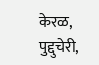केरळ, पुद्दुचेरी,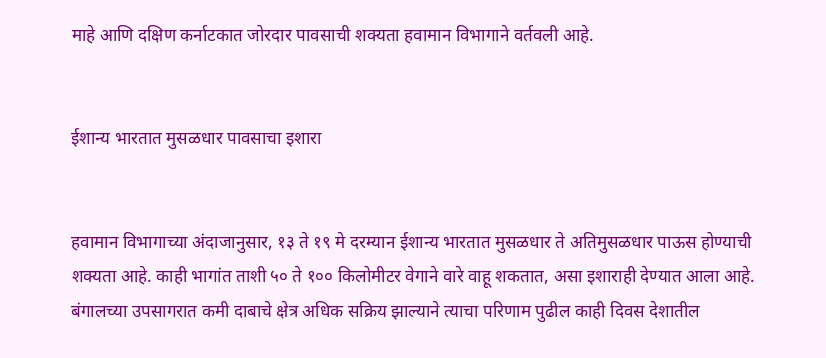माहे आणि दक्षिण कर्नाटकात जोरदार पावसाची शक्यता हवामान विभागाने वर्तवली आहे.


ईशान्य भारतात मुसळधार पावसाचा इशारा


हवामान विभागाच्या अंदाजानुसार, १३ ते १९ मे दरम्यान ईशान्य भारतात मुसळधार ते अतिमुसळधार पाऊस होण्याची शक्यता आहे. काही भागांत ताशी ५० ते १०० किलोमीटर वेगाने वारे वाहू शकतात, असा इशाराही देण्यात आला आहे. बंगालच्या उपसागरात कमी दाबाचे क्षेत्र अधिक सक्रिय झाल्याने त्याचा परिणाम पुढील काही दिवस देशातील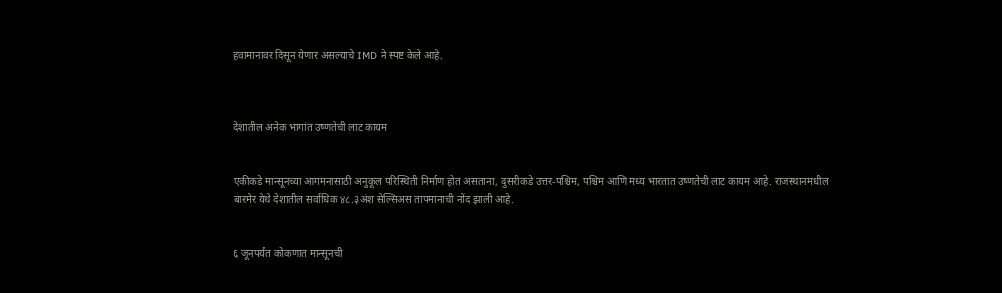हवामानावर दिसून येणार असल्याचे IMD ने स्पष्ट केले आहे.



देशातील अनेक भागांत उष्णतेची लाट कायम


एकीकडे मान्सूनच्या आगमनासाठी अनुकूल परिस्थिती निर्माण होत असताना, दुसरीकडे उत्तर-पश्चिम, पश्चिम आणि मध्य भारतात उष्णतेची लाट कायम आहे. राजस्थानमधील बारमेर येथे देशातील सर्वाधिक ४८.३अंश सेल्सिअस तापमानाची नोंद झाली आहे.


६ जूनपर्यंत कोकणात मान्सूनची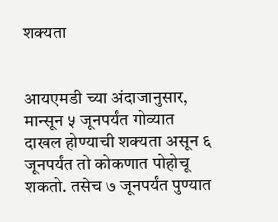शक्यता


आयएमडी च्या अंदाजानुसार, मान्सून ५ जूनपर्यंत गोव्यात दाखल होण्याची शक्यता असून ६ जूनपर्यंत तो कोकणात पोहोचू शकतो. तसेच ७ जूनपर्यंत पुण्यात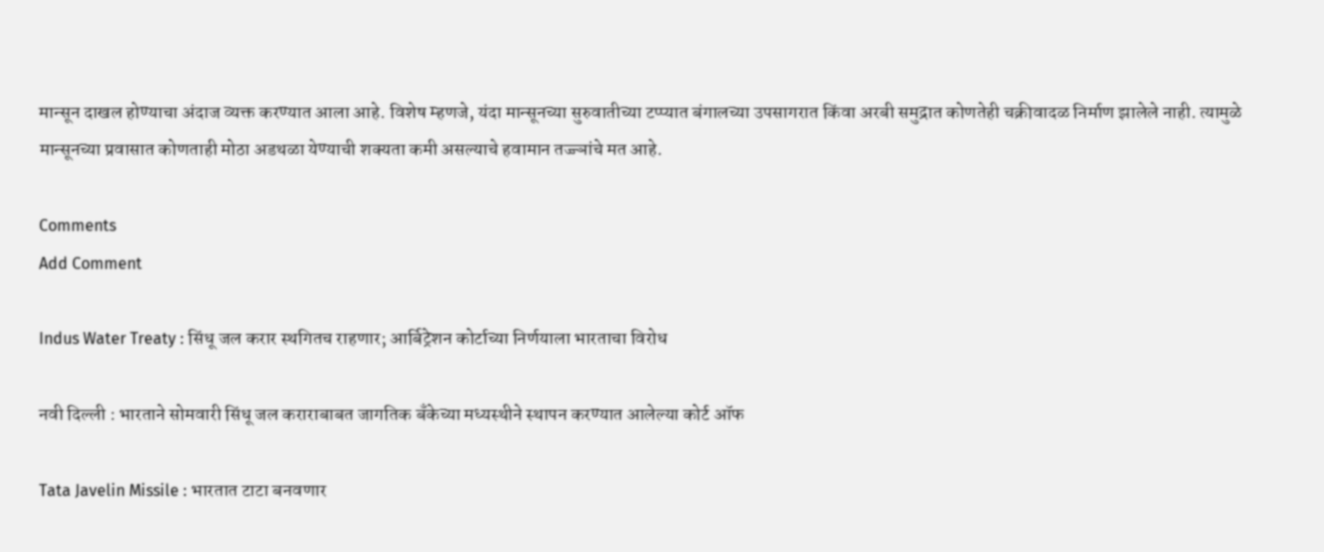मान्सून दाखल होण्याचा अंदाज व्यक्त करण्यात आला आहे. विशेष म्हणजे, यंदा मान्सूनच्या सुरुवातीच्या टप्प्यात बंगालच्या उपसागरात किंवा अरबी समुद्रात कोणतेही चक्रीवादळ निर्माण झालेले नाही. त्यामुळे मान्सूनच्या प्रवासात कोणताही मोठा अडथळा येण्याची शक्यता कमी असल्याचे हवामान तज्ज्ञांचे मत आहे.

Comments
Add Comment

Indus Water Treaty : सिंधू जल करार स्थगितच राहणार; आर्बिट्रेशन कोर्टाच्या निर्णयाला भारताचा विरोध

नवी दिल्ली : भारताने सोमवारी सिंधू जल कराराबाबत जागतिक बँकेच्या मध्यस्थीने स्थापन करण्यात आलेल्या कोर्ट ऑफ

Tata Javelin Missile : भारतात टाटा बनवणार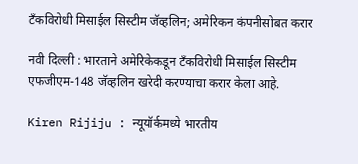टँकविरोधी मिसाईल सिस्टीम जॅव्हलिन; अमेरिकन कंपनीसोबत करार

नवी दिल्ली : भारताने अमेरिकेकडून टँकविरोधी मिसाईल सिस्टीम एफजीएम-148 जॅव्हलिन खरेदी करण्याचा करार केला आहे.

Kiren Rijiju : न्यूयॉर्कमध्ये भारतीय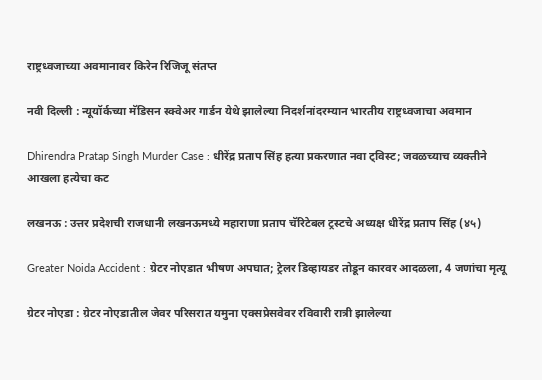राष्ट्रध्वजाच्या अवमानावर किरेन रिजिजू संतप्त

नवी दिल्ली : न्यूयॉर्कच्या मॅडिसन स्क्वेअर गार्डन येथे झालेल्या निदर्शनांदरम्यान भारतीय राष्ट्रध्वजाचा अवमान

Dhirendra Pratap Singh Murder Case : धीरेंद्र प्रताप सिंह हत्या प्रकरणात नवा ट्विस्ट; जवळच्याच व्यक्तीने आखला हत्येचा कट

लखनऊ : उत्तर प्रदेशची राजधानी लखनऊमध्ये महाराणा प्रताप चॅरिटेबल ट्रस्टचे अध्यक्ष धीरेंद्र प्रताप सिंह (४५)

Greater Noida Accident : ग्रेटर नोएडात भीषण अपघात; ट्रेलर डिव्हायडर तोडून कारवर आदळला, 4 जणांचा मृत्यू

ग्रेटर नोएडा : ग्रेटर नोएडातील जेवर परिसरात यमुना एक्सप्रेसवेवर रविवारी रात्री झालेल्या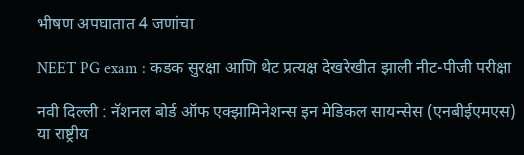भीषण अपघातात 4 जणांचा

NEET PG exam : कडक सुरक्षा आणि थेट प्रत्यक्ष देखरेखीत झाली नीट-पीजी परीक्षा

नवी दिल्ली : नॅशनल बोर्ड ऑफ एक्झामिनेशन्स इन मेडिकल सायन्सेस (एनबीईएमएस) या राष्ट्रीय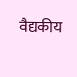वैद्यकीय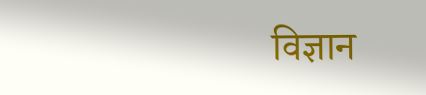विज्ञान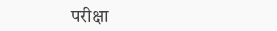परीक्षा